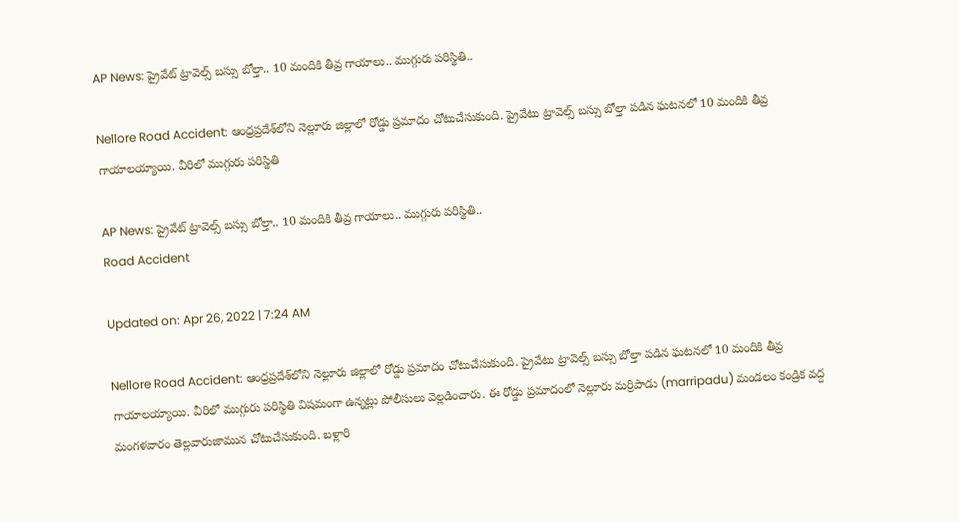AP News: ప్రైవేట్‌ ట్రావెల్స్‌ బస్సు బోల్తా.. 10 మందికి తీవ్ర గాయాలు.. ముగ్గురు పరిస్థితి..

Nellore Road Accident: ఆంధ్రప్రదేశ్‌లోని నెల్లూరు జిల్లాలో రోడ్డు ప్రమాదం చోటుచేసుకుంది. ప్రైవేటు ట్రావెల్స్ బస్సు బోల్తా పడిన ఘటనలో 10 మందికి తీవ్ర గాయాలయ్యాయి. వీరిలో ముగ్గురు పరిస్థితి

AP News: ప్రైవేట్‌ ట్రావెల్స్‌ బస్సు బోల్తా.. 10 మందికి తీవ్ర గాయాలు.. ముగ్గురు పరిస్థితి..
Road Accident

Updated on: Apr 26, 2022 | 7:24 AM

Nellore Road Accident: ఆంధ్రప్రదేశ్‌లోని నెల్లూరు జిల్లాలో రోడ్డు ప్రమాదం చోటుచేసుకుంది. ప్రైవేటు ట్రావెల్స్ బస్సు బోల్తా పడిన ఘటనలో 10 మందికి తీవ్ర గాయాలయ్యాయి. వీరిలో ముగ్గురు పరిస్థితి విషమంగా ఉన్నట్లు పోలీసులు వెల్లడించారు. ఈ రోడ్డు ప్రమాదంలో నెల్లూరు మర్రిపాడు (marripadu) మండలం కండ్రిక వద్ద మంగళవారం తెల్లవారుజామున చోటుచేసుకుంది. బళ్లారి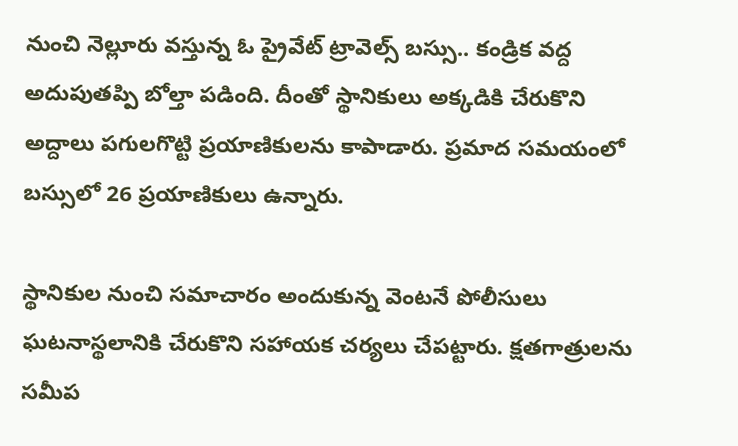నుంచి నెల్లూరు వస్తున్న ఓ ప్రైవేట్‌ ట్రావెల్స్‌ బస్సు.. కండ్రిక వద్ద అదుపుతప్పి బోల్తా పడింది. దీంతో స్థానికులు అక్కడికి చేరుకొని అద్దాలు పగులగొట్టి ప్రయాణికులను కాపాడారు. ప్రమాద సమయంలో బస్సులో 26 ప్రయాణికులు ఉన్నారు.

స్థానికుల నుంచి సమాచారం అందుకున్న వెంటనే పోలీసులు ఘటనాస్థలానికి చేరుకొని సహాయక చర్యలు చేపట్టారు. క్షతగాత్రులను సమీప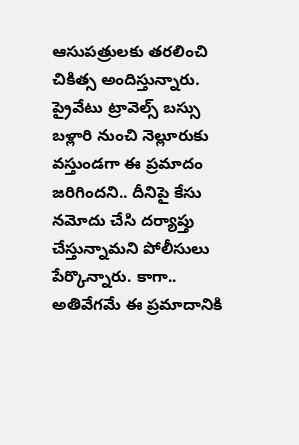ఆసుపత్రులకు తరలించి చికిత్స అందిస్తున్నారు. ప్రైవేటు ట్రావెల్స్‌ బస్సు బళ్లారి నుంచి నెల్లూరుకు వస్తుండగా ఈ ప్రమాదం జరిగిందని.. దీనిపై కేసు నమోదు చేసి దర్యాప్తు చేస్తున్నామని పోలీసులు పేర్కొన్నారు. కాగా.. అతివేగమే ఈ ప్రమాదానికి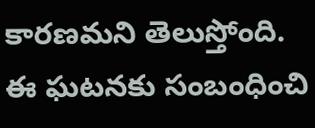కారణమని తెలుస్తోంది. ఈ ఘటనకు సంబంధించి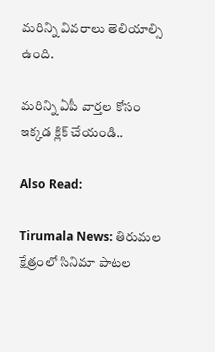మరిన్ని వివరాలు తెలియాల్సి ఉంది.

మరిన్ని ఏపీ వార్తల కోసం ఇక్కడ క్లిక్ చేయండి..

Also Read:

Tirumala News: తిరుమల క్షేత్రంలో సినిమా పాటల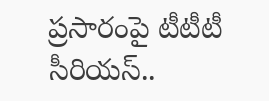ప్రసారంపై టీటీటీ సీరియస్‌..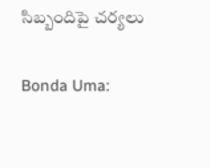సిబ్బందిపై చర్యలు

Bonda Uma: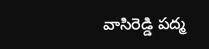వాసిరెడ్డి పద్మ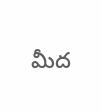మీద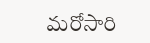మరోసారి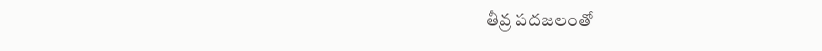తీవ్ర పదజలంతో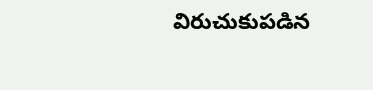విరుచుకుపడిన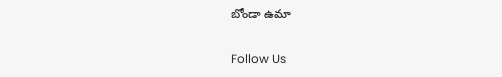బోండా ఉమా

Follow Us